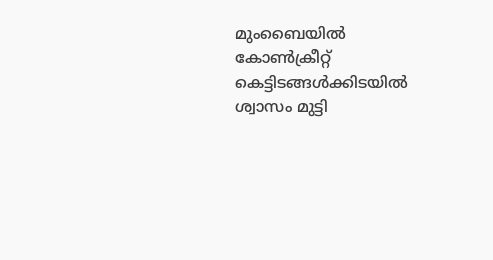മുംബൈയിൽ കോൺക്രീറ്റ് കെട്ടിടങ്ങൾക്കിടയിൽ ശ്വാസം മുട്ടി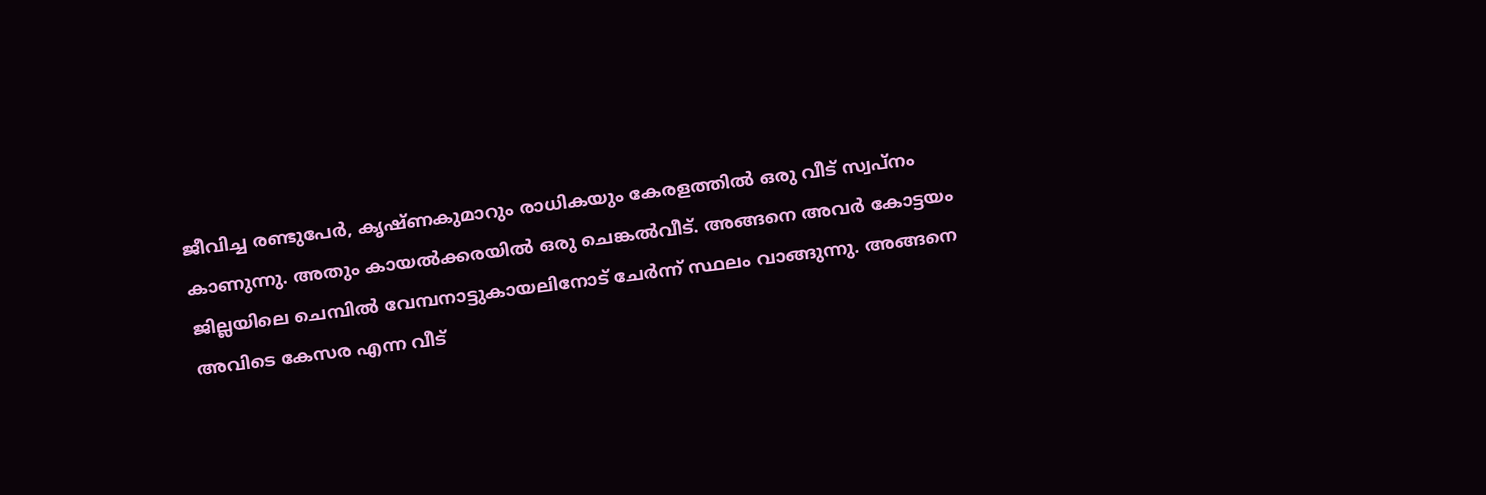ജീവിച്ച രണ്ടുപേർ, കൃഷ്ണകുമാറും രാധികയും കേരളത്തിൽ ഒരു വീട് സ്വപ്നം കാണുന്നു. അതും കായൽക്കരയിൽ ഒരു ചെങ്കൽവീട്. അങ്ങനെ അവർ കോട്ടയം ജില്ലയിലെ ചെമ്പിൽ വേമ്പനാട്ടുകായലിനോട് ചേർന്ന് സ്ഥലം വാങ്ങുന്നു. അങ്ങനെ അവിടെ കേസര എന്ന വീട്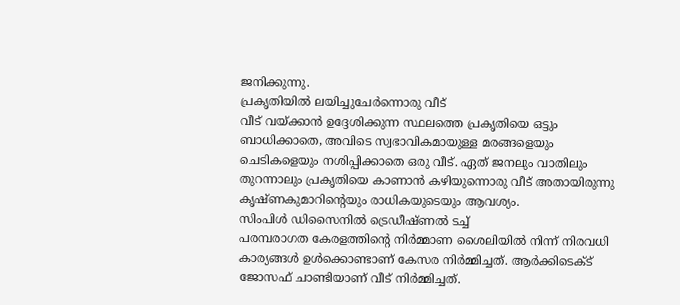ജനിക്കുന്നു.
പ്രകൃതിയിൽ ലയിച്ചുചേർന്നൊരു വീട്
വീട് വയ്ക്കാൻ ഉദ്ദേശിക്കുന്ന സ്ഥലത്തെ പ്രകൃതിയെ ഒട്ടും ബാധിക്കാതെ, അവിടെ സ്വഭാവികമായുള്ള മരങ്ങളെയും ചെടികളെയും നശിപ്പിക്കാതെ ഒരു വീട്. ഏത് ജനലും വാതിലും തുറന്നാലും പ്രകൃതിയെ കാണാൻ കഴിയുന്നൊരു വീട് അതായിരുന്നു കൃഷ്ണകുമാറിന്റെയും രാധികയുടെയും ആവശ്യം.
സിംപിൾ ഡിസൈനിൽ ട്രെഡീഷ്ണൽ ടച്ച്
പരമ്പരാഗത കേരളത്തിന്റെ നിർമ്മാണ ശൈലിയിൽ നിന്ന് നിരവധി കാര്യങ്ങൾ ഉൾക്കൊണ്ടാണ് കേസര നിർമ്മിച്ചത്. ആർക്കിടെക്ട് ജോസഫ് ചാണ്ടിയാണ് വീട് നിർമ്മിച്ചത്.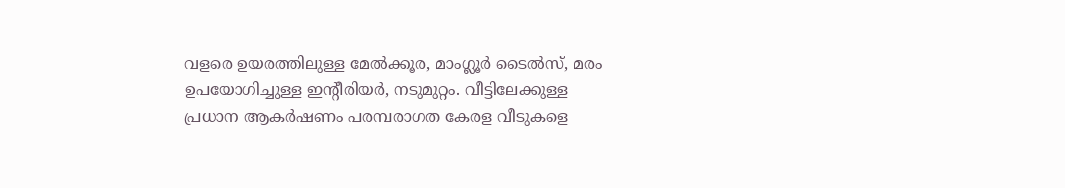വളരെ ഉയരത്തിലുള്ള മേൽക്കൂര, മാംഗ്ലൂർ ടൈൽസ്, മരം ഉപയോഗിച്ചുള്ള ഇന്റീരിയർ, നടുമുറ്റം. വീട്ടിലേക്കുള്ള പ്രധാന ആകർഷണം പരമ്പരാഗത കേരള വീടുകളെ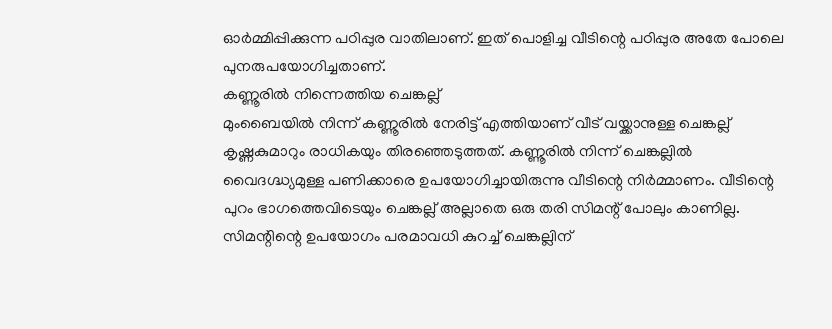ഓർമ്മിപ്പിക്കുന്ന പഠിപ്പുര വാതിലാണ്. ഇത് പൊളിച്ച വീടിന്റെ പഠിപ്പുര അതേ പോലെ പുനരുപയോഗിച്ചതാണ്.
കണ്ണൂരിൽ നിന്നെത്തിയ ചെങ്കല്ല്
മുംബൈയിൽ നിന്ന് കണ്ണൂരിൽ നേരിട്ട് എത്തിയാണ് വീട് വയ്ക്കാനുള്ള ചെങ്കല്ല് കൃഷ്ണകുമാറും രാധികയും തിരഞ്ഞെടുത്തത്. കണ്ണൂരിൽ നിന്ന് ചെങ്കല്ലിൽ വൈദഗ്ദ്ധ്യമുള്ള പണിക്കാരെ ഉപയോഗിച്ചായിരുന്നു വീടിന്റെ നിർമ്മാണം. വീടിന്റെ പുറം ഭാഗത്തെവിടെയും ചെങ്കല്ല് അല്ലാതെ ഒരു തരി സിമന്റ് പോലും കാണില്ല. സിമന്റിന്റെ ഉപയോഗം പരമാവധി കുറച്ച് ചെങ്കല്ലിന്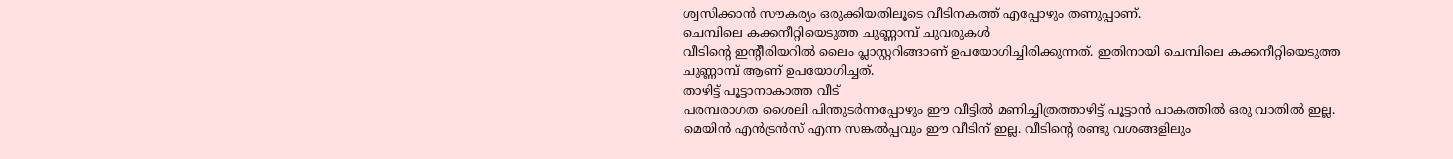ശ്വസിക്കാൻ സൗകര്യം ഒരുക്കിയതിലൂടെ വീടിനകത്ത് എപ്പോഴും തണുപ്പാണ്.
ചെമ്പിലെ കക്കനീറ്റിയെടുത്ത ചുണ്ണാമ്പ് ചുവരുകൾ
വീടിന്റെ ഇന്റീരിയറിൽ ലൈം പ്ലാസ്റ്ററിങ്ങാണ് ഉപയോഗിച്ചിരിക്കുന്നത്. ഇതിനായി ചെമ്പിലെ കക്കനീറ്റിയെടുത്ത ചുണ്ണാമ്പ് ആണ് ഉപയോഗിച്ചത്.
താഴിട്ട് പൂട്ടാനാകാത്ത വീട്
പരമ്പരാഗത ശൈലി പിന്തുടർന്നപ്പോഴും ഈ വീട്ടിൽ മണിച്ചിത്രത്താഴിട്ട് പൂട്ടാൻ പാകത്തിൽ ഒരു വാതിൽ ഇല്ല. മെയിൻ എൻട്രൻസ് എന്ന സങ്കൽപ്പവും ഈ വീടിന് ഇല്ല. വീടിന്റെ രണ്ടു വശങ്ങളിലും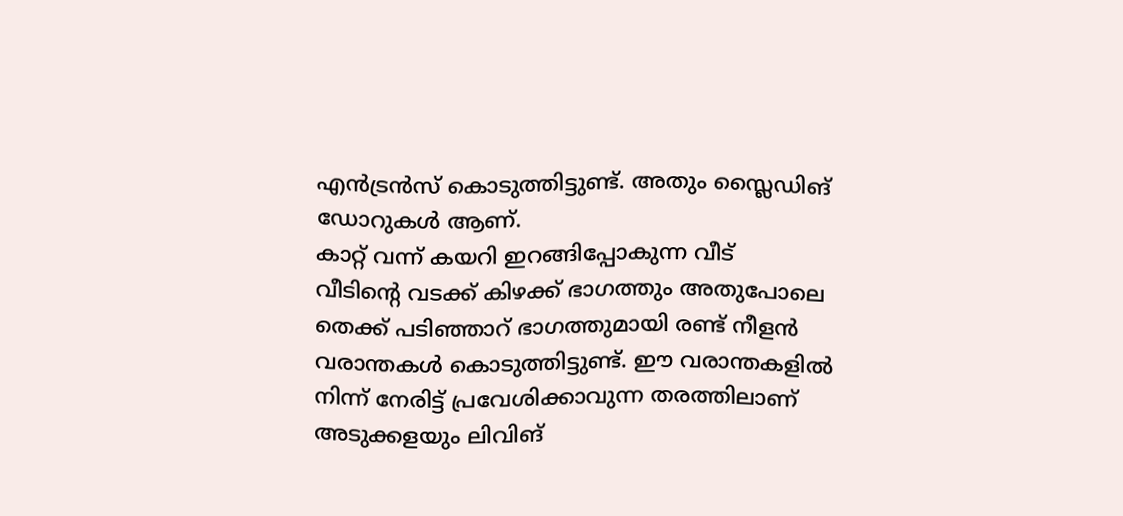എൻട്രൻസ് കൊടുത്തിട്ടുണ്ട്. അതും സ്ലൈഡിങ് ഡോറുകൾ ആണ്.
കാറ്റ് വന്ന് കയറി ഇറങ്ങിപ്പോകുന്ന വീട്
വീടിന്റെ വടക്ക് കിഴക്ക് ഭാഗത്തും അതുപോലെ തെക്ക് പടിഞ്ഞാറ് ഭാഗത്തുമായി രണ്ട് നീളൻ വരാന്തകൾ കൊടുത്തിട്ടുണ്ട്. ഈ വരാന്തകളിൽ നിന്ന് നേരിട്ട് പ്രവേശിക്കാവുന്ന തരത്തിലാണ് അടുക്കളയും ലിവിങ്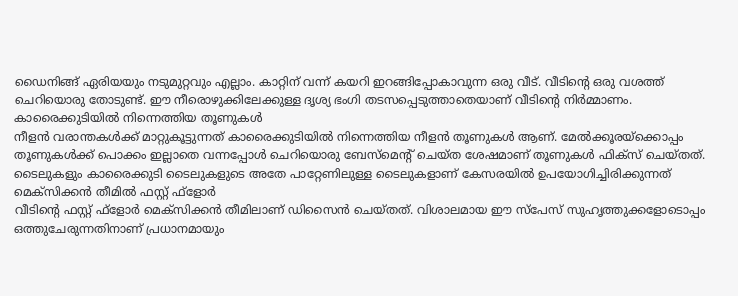ഡൈനിങ്ങ് ഏരിയയും നടുമുറ്റവും എല്ലാം. കാറ്റിന് വന്ന് കയറി ഇറങ്ങിപ്പോകാവുന്ന ഒരു വീട്. വീടിന്റെ ഒരു വശത്ത് ചെറിയൊരു തോടുണ്ട്. ഈ നീരൊഴുക്കിലേക്കുള്ള ദൃശ്യ ഭംഗി തടസപ്പെടുത്താതെയാണ് വീടിന്റെ നിർമ്മാണം.
കാരൈക്കുടിയിൽ നിന്നെത്തിയ തൂണുകൾ
നീളൻ വരാന്തകൾക്ക് മാറ്റുകൂട്ടുന്നത് കാരൈക്കുടിയിൽ നിന്നെത്തിയ നീളൻ തൂണുകൾ ആണ്. മേൽക്കൂരയ്ക്കൊപ്പം തൂണുകൾക്ക് പൊക്കം ഇല്ലാതെ വന്നപ്പോൾ ചെറിയൊരു ബേസ്മെന്റ് ചെയ്ത ശേഷമാണ് തൂണുകൾ ഫിക്സ് ചെയ്തത്. ടൈലുകളും കാരൈക്കുടി ടൈലുകളുടെ അതേ പാറ്റേണിലുള്ള ടൈലുകളാണ് കേസരയിൽ ഉപയോഗിച്ചിരിക്കുന്നത്
മെക്സിക്കൻ തീമിൽ ഫസ്റ്റ് ഫ്ളോർ
വീടിന്റെ ഫസ്റ്റ് ഫ്ളോർ മെക്സിക്കൻ തീമിലാണ് ഡിസൈൻ ചെയ്തത്. വിശാലമായ ഈ സ്പേസ് സുഹൃത്തുക്കളോടൊപ്പം ഒത്തുചേരുന്നതിനാണ് പ്രധാനമായും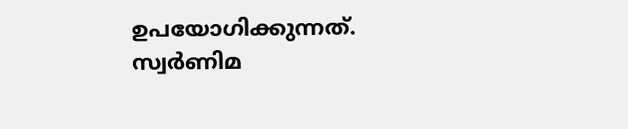ഉപയോഗിക്കുന്നത്. സ്വർണിമ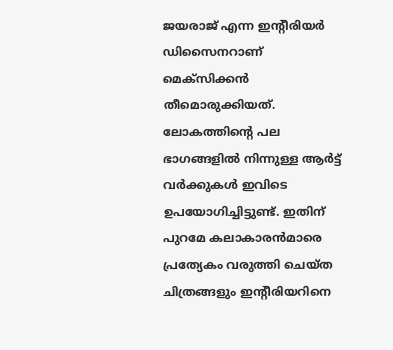ജയരാജ് എന്ന ഇന്റീരിയർ ഡിസൈനറാണ് മെക്സിക്കൻ തീമൊരുക്കിയത്. ലോകത്തിന്റെ പല ഭാഗങ്ങളിൽ നിന്നുള്ള ആർട്ട് വർക്കുകൾ ഇവിടെ ഉപയോഗിച്ചിട്ടുണ്ട്. ഇതിന് പുറമേ കലാകാരൻമാരെ പ്രത്യേകം വരുത്തി ചെയ്ത ചിത്രങ്ങളും ഇന്റീരിയറിനെ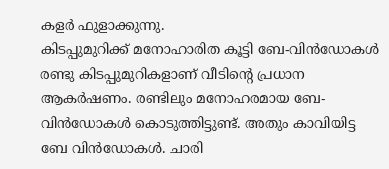കളർ ഫുളാക്കുന്നു.
കിടപ്പുമുറിക്ക് മനോഹാരിത കൂട്ടി ബേ-വിൻഡോകൾ
രണ്ടു കിടപ്പുമുറികളാണ് വീടിന്റെ പ്രധാന ആകർഷണം. രണ്ടിലും മനോഹരമായ ബേ-വിൻഡോകൾ കൊടുത്തിട്ടുണ്ട്. അതും കാവിയിട്ട ബേ വിൻഡോകൾ. ചാരി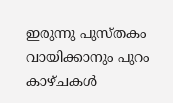ഇരുന്നു പുസ്തകം വായിക്കാനും പുറം കാഴ്ചകൾ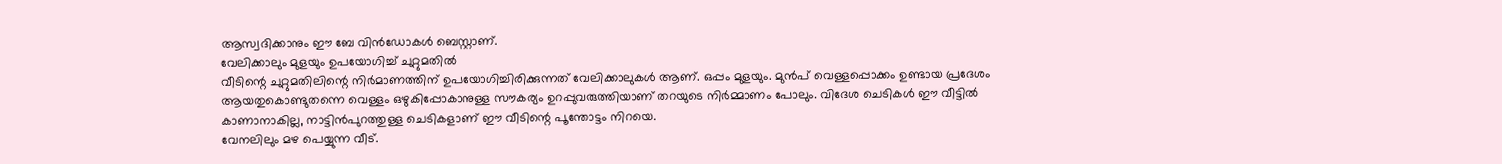ആസ്വദിക്കാനും ഈ ബേ വിൻഡോകൾ ബെസ്റ്റാണ്.
വേലിക്കാലും മുളയും ഉപയോഗിച്ച് ചുറ്റുമതിൽ
വീടിന്റെ ചുറ്റുമതിലിന്റെ നിർമാണത്തിന് ഉപയോഗിച്ചിരിക്കുന്നത് വേലിക്കാലുകൾ ആണ്. ഒപ്പം മുളയും. മുൻപ് വെള്ളപ്പൊക്കം ഉണ്ടായ പ്രദേശം ആയതുകൊണ്ടുതന്നെ വെള്ളം ഒഴുകിപ്പോകാനുള്ള സൗകര്യം ഉറപ്പുവരുത്തിയാണ് തറയുടെ നിർമ്മാണം പോലും. വിദേശ ചെടികൾ ഈ വീട്ടിൽ കാണാനാകില്ല, നാട്ടിൻപുറത്തുള്ള ചെടികളാണ് ഈ വീടിന്റെ പൂന്തോട്ടം നിറയെ.
വേനലിലും മഴ പെയ്യുന്ന വീട്.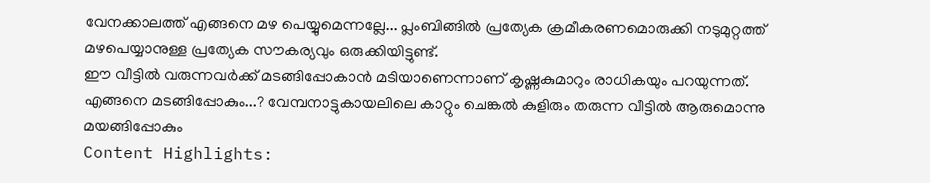വേനക്കാലത്ത് എങ്ങനെ മഴ പെയ്യുമെന്നല്ലേ... പ്ലംബിങ്ങിൽ പ്രത്യേക ക്രമീകരണമൊരുക്കി നടുമുറ്റത്ത് മഴപെയ്യാനുള്ള പ്രത്യേക സൗകര്യവും ഒരുക്കിയിട്ടുണ്ട്.
ഈ വീട്ടിൽ വരുന്നവർക്ക് മടങ്ങിപ്പോകാൻ മടിയാണെന്നാണ് കൃഷ്ണകുമാറും രാധികയും പറയുന്നത്. എങ്ങനെ മടങ്ങിപ്പോകും...? വേമ്പനാട്ടുകായലിലെ കാറ്റും ചെങ്കൽ കുളിരും തരുന്ന വീട്ടിൽ ആരുമൊന്നു മയങ്ങിപ്പോകും
Content Highlights: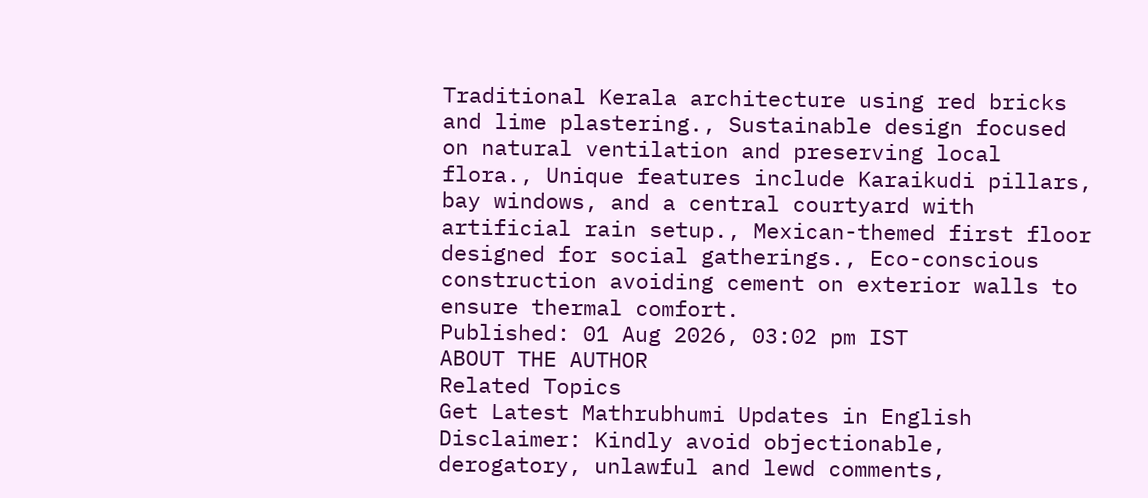Traditional Kerala architecture using red bricks and lime plastering., Sustainable design focused on natural ventilation and preserving local flora., Unique features include Karaikudi pillars, bay windows, and a central courtyard with artificial rain setup., Mexican-themed first floor designed for social gatherings., Eco-conscious construction avoiding cement on exterior walls to ensure thermal comfort.
Published: 01 Aug 2026, 03:02 pm IST
ABOUT THE AUTHOR
Related Topics
Get Latest Mathrubhumi Updates in English
Disclaimer: Kindly avoid objectionable, derogatory, unlawful and lewd comments,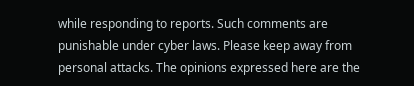while responding to reports. Such comments are punishable under cyber laws. Please keep away from personal attacks. The opinions expressed here are the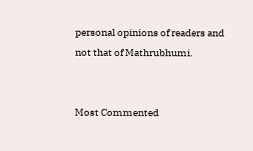personal opinions of readers and not that of Mathrubhumi.


Most Commented